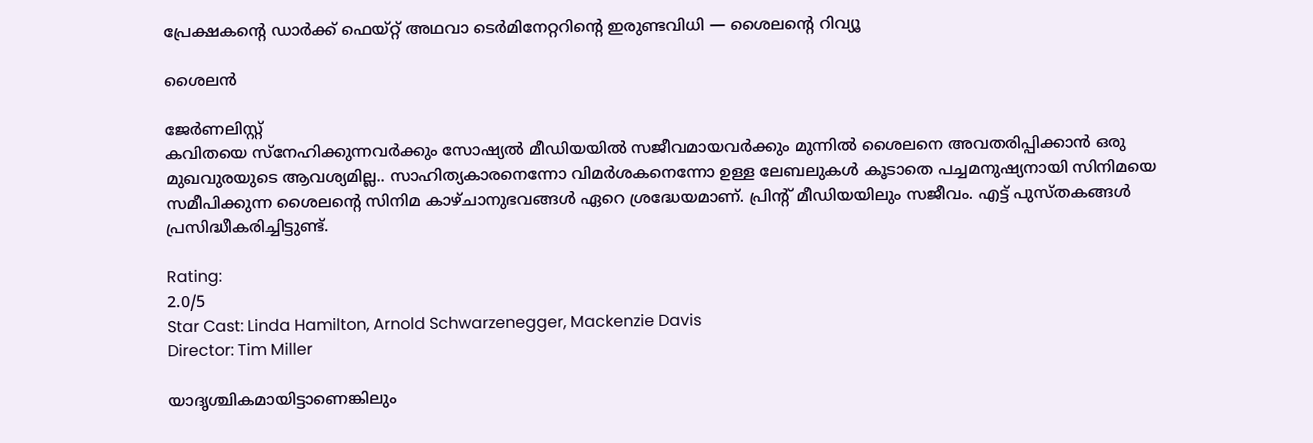പ്രേക്ഷകന്റെ ഡാർക്ക് ഫെയ്റ്റ് അഥവാ ടെർമിനേറ്ററിന്റെ ഇരുണ്ടവിധി — ശൈലന്റെ റിവ്യൂ

ശൈലൻ

ജേര്‍ണലിസ്റ്റ്
കവിതയെ സ്നേഹിക്കുന്നവർക്കും സോഷ്യൽ മീഡിയയിൽ സജീവമായവർക്കും മുന്നിൽ ശൈലനെ അവതരിപ്പിക്കാൻ ഒരു മുഖവുരയുടെ ആവശ്യമില്ല.. സാഹിത്യകാരനെന്നോ വിമർശകനെന്നോ ഉള്ള ലേബലുകൾ കൂടാതെ പച്ചമനുഷ്യനായി സിനിമയെ സമീപിക്കുന്ന ശൈലന്റെ സിനിമ കാഴ്ചാനുഭവങ്ങൾ ഏറെ ശ്രദ്ധേയമാണ്. പ്രിന്റ് മീഡിയയിലും സജീവം. എട്ട് പുസ്തകങ്ങൾ പ്രസിദ്ധീകരിച്ചിട്ടുണ്ട്.

Rating:
2.0/5
Star Cast: Linda Hamilton, Arnold Schwarzenegger, Mackenzie Davis
Director: Tim Miller

യാദൃശ്ചികമായിട്ടാണെങ്കിലും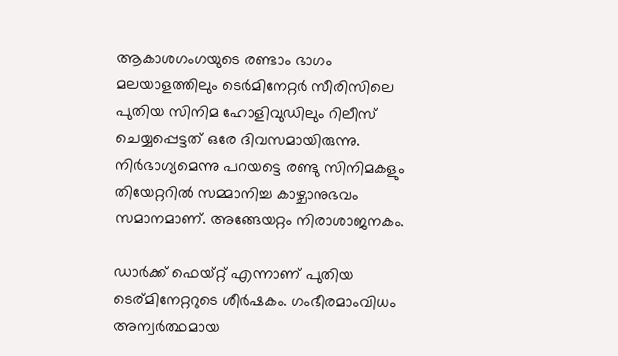ആകാശഗംഗയുടെ രണ്ടാം ഭാഗം മലയാളത്തിലും ടെർമിനേറ്റർ സീരിസിലെ പുതിയ സിനിമ ഹോളിവുഡിലും റിലീസ് ചെയ്യപ്പെട്ടത് ഒരേ ദിവസമായിരുന്നു. നിർഭാഗ്യമെന്നു പറയട്ടെ രണ്ടു സിനിമകളും തിയേറ്ററിൽ സമ്മാനിച്ച കാഴ്ചാനുഭവം സമാനമാണ്. അങ്ങേയറ്റം നിരാശാജനകം.

ഡാർക്ക്‌ ഫെയ്റ്റ് എന്നാണ് പുതിയ ടെര്മിനേറ്ററുടെ ശീർഷകം. ഗംഭീരമാംവിധം അന്വർത്ഥമായ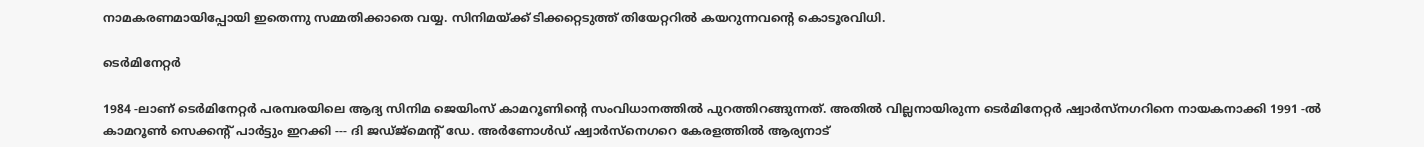നാമകരണമായിപ്പോയി ഇതെന്നു സമ്മതിക്കാതെ വയ്യ. സിനിമയ്ക്ക് ടിക്കറ്റെടുത്ത് തിയേറ്ററിൽ കയറുന്നവന്റെ കൊടൂരവിധി.

ടെർമിനേറ്റർ

1984 -ലാണ് ടെർമിനേറ്റർ പരമ്പരയിലെ ആദ്യ സിനിമ ജെയിംസ് കാമറൂണിന്റെ സംവിധാനത്തിൽ പുറത്തിറങ്ങുന്നത്. അതിൽ വില്ലനായിരുന്ന ടെർമിനേറ്റർ ഷ്വാർസ്‌നഗറിനെ നായകനാക്കി 1991 -ൽ കാമറൂൺ സെക്കന്റ് പാർട്ടും ഇറക്കി --- ദി ജഡ്ജ്‌മെന്റ് ഡേ. അർണോൾഡ് ഷ്വാർസ്‌നെഗറെ കേരളത്തിൽ ആര്യനാട്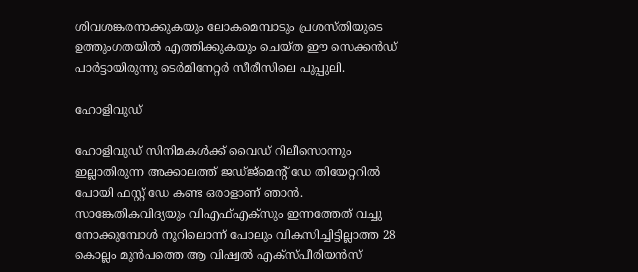ശിവശങ്കരനാക്കുകയും ലോകമെമ്പാടും പ്രശസ്തിയുടെ ഉത്തുംഗതയിൽ എത്തിക്കുകയും ചെയ്ത ഈ സെക്കൻഡ് പാർട്ടായിരുന്നു ടെർമിനേറ്റർ സീരീസിലെ പുപ്പുലി.

ഹോളിവുഡ്

ഹോളിവുഡ് സിനിമകൾക്ക് വൈഡ് റിലീസൊന്നും ഇല്ലാതിരുന്ന അക്കാലത്ത് ജഡ്ജ്‌മെന്റ് ഡേ തിയേറ്ററിൽ പോയി ഫസ്റ്റ് ഡേ കണ്ട ഒരാളാണ് ഞാൻ. സാങ്കേതികവിദ്യയും വിഎഫ്എക്‌സും ഇന്നത്തേത് വച്ചു നോക്കുമ്പോൾ നൂറിലൊന്ന് പോലും വികസിച്ചിട്ടില്ലാത്ത 28 കൊല്ലം മുൻപത്തെ ആ വിഷ്വൽ എക്സ്പീരിയൻസ്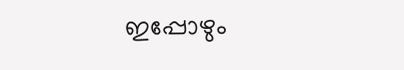ഇപ്പോഴും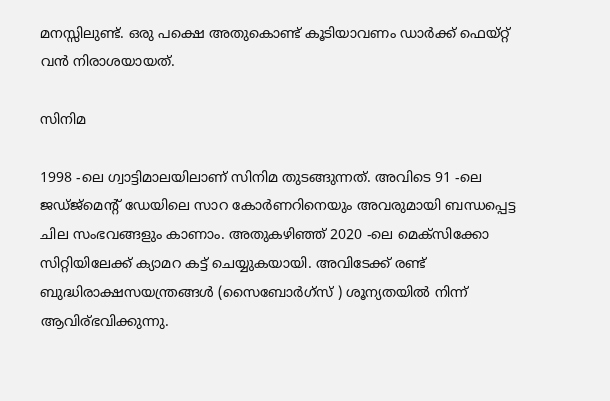മനസ്സിലുണ്ട്. ഒരു പക്ഷെ അതുകൊണ്ട് കൂടിയാവണം ഡാർക്ക്‌ ഫെയ്റ്റ് വൻ നിരാശയായത്.

സിനിമ

1998 -ലെ ഗ്വാട്ടിമാലയിലാണ് സിനിമ തുടങ്ങുന്നത്. അവിടെ 91 -ലെ ജഡ്ജ്‌മെന്റ് ഡേയിലെ സാറ കോർണറിനെയും അവരുമായി ബന്ധപ്പെട്ട ചില സംഭവങ്ങളും കാണാം. അതുകഴിഞ്ഞ് 2020 -ലെ മെക്സിക്കോ സിറ്റിയിലേക്ക് ക്യാമറ കട്ട് ചെയ്യുകയായി. അവിടേക്ക് രണ്ട് ബുദ്ധിരാക്ഷസയന്ത്രങ്ങൾ (സൈബോർഗ്‌സ് ) ശൂന്യതയിൽ നിന്ന് ആവിര്ഭവിക്കുന്നു.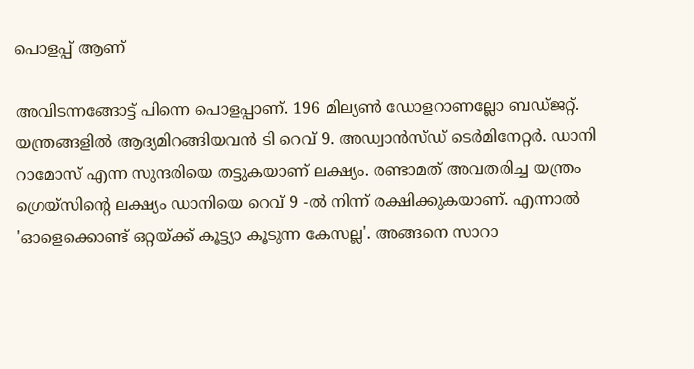പൊളപ്പ് ആണ്

അവിടന്നങ്ങോട്ട് പിന്നെ പൊളപ്പാണ്. 196 മില്യൺ ഡോളറാണല്ലോ ബഡ്ജറ്റ്. യന്ത്രങ്ങളിൽ ആദ്യമിറങ്ങിയവൻ ടി റെവ് 9. അഡ്വാൻസ്ഡ് ടെർമിനേറ്റർ. ഡാനി റാമോസ് എന്ന സുന്ദരിയെ തട്ടുകയാണ് ലക്ഷ്യം. രണ്ടാമത് അവതരിച്ച യന്ത്രം ഗ്രെയ്‌സിന്റെ ലക്ഷ്യം ഡാനിയെ റെവ് 9 -ൽ നിന്ന് രക്ഷിക്കുകയാണ്. എന്നാൽ 'ഓളെക്കൊണ്ട് ഒറ്റയ്ക്ക് കൂട്ട്യാ കൂടുന്ന കേസല്ല'. അങ്ങനെ സാറാ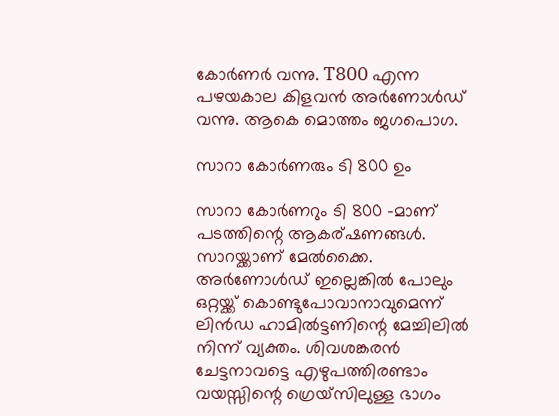കോർണർ വന്നു. T800 എന്ന പഴയകാല കിളവൻ അർണോൾഡ് വന്നു. ആകെ മൊത്തം ജഗപൊഗ.

സാറാ കോർണരും ടി 800 ഉം

സാറാ കോർണറും ടി 800 -മാണ് പടത്തിന്റെ ആകര്ഷണങ്ങൾ. സാറയ്ക്കാണ് മേൽക്കൈ. അർണോൾഡ് ഇല്ലെങ്കിൽ പോലും ഒറ്റയ്ക്ക് കൊണ്ടുപോവാനാവുമെന്ന് ലിൻഡ ഹാമിൽട്ടണിന്റെ മേച്ചിലിൽ നിന്ന് വ്യക്തം. ശിവശങ്കരൻ ചേട്ടനാവട്ടെ എഴുപത്തിരണ്ടാം വയസ്സിന്റെ ഗ്രെയ്‌സിലുള്ള ഭാഗം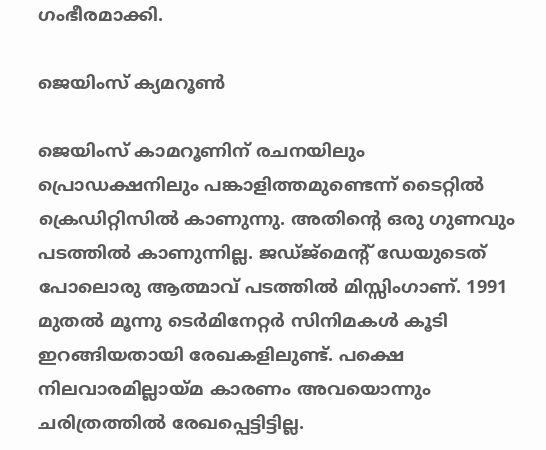ഗംഭീരമാക്കി.

ജെയിംസ് ക്യമറൂണ്‍

ജെയിംസ് കാമറൂണിന് രചനയിലും പ്രൊഡക്ഷനിലും പങ്കാളിത്തമുണ്ടെന്ന് ടൈറ്റിൽ ക്രെഡിറ്റിസിൽ കാണുന്നു. അതിന്റെ ഒരു ഗുണവും പടത്തിൽ കാണുന്നില്ല. ജഡ്ജ്‌മെന്റ് ഡേയുടെത് പോലൊരു ആത്മാവ് പടത്തിൽ മിസ്സിംഗാണ്. 1991 മുതൽ മൂന്നു ടെർമിനേറ്റർ സിനിമകൾ കൂടി ഇറങ്ങിയതായി രേഖകളിലുണ്ട്. പക്ഷെ നിലവാരമില്ലായ്മ കാരണം അവയൊന്നും ചരിത്രത്തിൽ രേഖപ്പെട്ടിട്ടില്ല.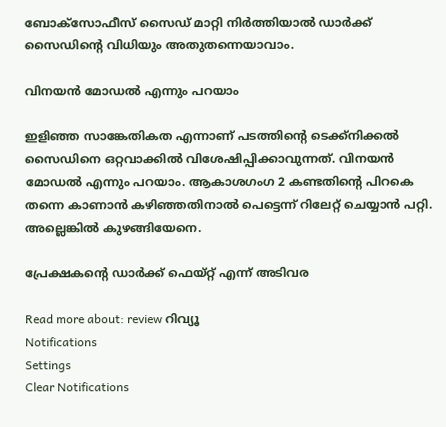ബോക്സോഫീസ് സൈഡ് മാറ്റി നിർത്തിയാൽ ഡാർക്ക്‌ സൈഡിന്റെ വിധിയും അതുതന്നെയാവാം.

വിനയൻ മോഡൽ എന്നും പറയാം

ഇളിഞ്ഞ സാങ്കേതികത എന്നാണ് പടത്തിന്റെ ടെക്ക്നിക്കൽ സൈഡിനെ ഒറ്റവാക്കിൽ വിശേഷിപ്പിക്കാവുന്നത്. വിനയൻ മോഡൽ എന്നും പറയാം. ആകാശഗംഗ 2 കണ്ടതിന്റെ പിറകെ തന്നെ കാണാൻ കഴിഞ്ഞതിനാൽ പെട്ടെന്ന് റിലേറ്റ് ചെയ്യാൻ പറ്റി. അല്ലെങ്കിൽ കുഴങ്ങിയേനെ.

പ്രേക്ഷകന്റെ ഡാർക്ക്‌ ഫെയ്റ്റ് എന്ന് അടിവര

Read more about: review റിവ്യൂ
Notifications
Settings
Clear Notifications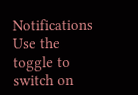Notifications
Use the toggle to switch on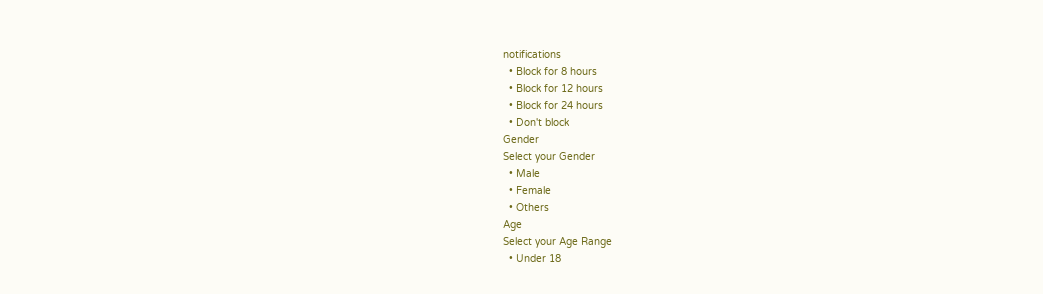notifications
  • Block for 8 hours
  • Block for 12 hours
  • Block for 24 hours
  • Don't block
Gender
Select your Gender
  • Male
  • Female
  • Others
Age
Select your Age Range
  • Under 18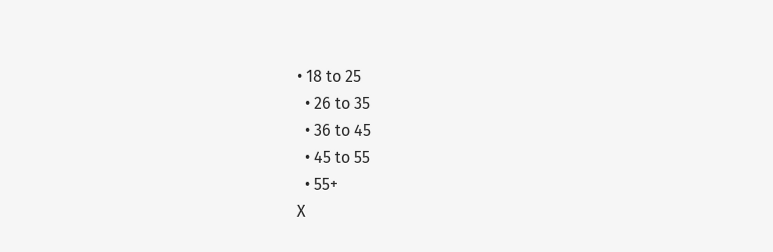• 18 to 25
  • 26 to 35
  • 36 to 45
  • 45 to 55
  • 55+
X